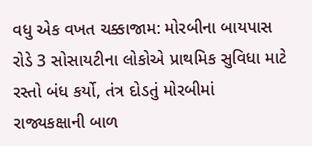વધુ એક વખત ચક્કાજામ: મોરબીના બાયપાસ રોડે 3 સોસાયટીના લોકોએ પ્રાથમિક સુવિધા માટે રસ્તો બંધ કર્યો, તંત્ર દોડતું મોરબીમાં રાજ્યકક્ષાની બાળ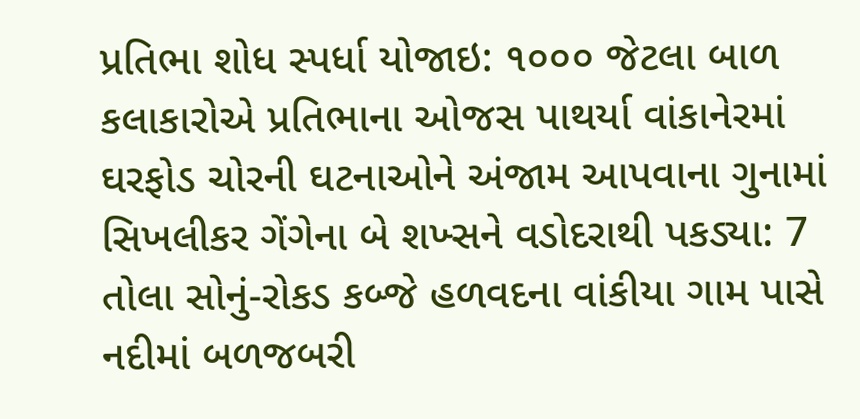પ્રતિભા શોધ સ્પર્ધા યોજાઇ: ૧૦૦૦ જેટલા બાળ કલાકારોએ પ્રતિભાના ઓજસ પાથર્યા વાંકાનેરમાં ઘરફોડ ચોરની ઘટનાઓને અંજામ આપવાના ગુનામાં સિખલીકર ગેંગેના બે શખ્સને વડોદરાથી પકડ્યા: 7 તોલા સોનું-રોકડ કબ્જે હળવદના વાંકીયા ગામ પાસે નદીમાં બળજબરી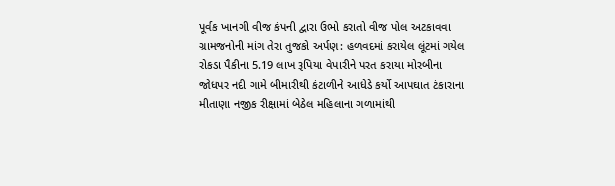પૂર્વક ખાનગી વીજ કંપની દ્વારા ઉભો કરાતો વીજ પોલ અટકાવવા ગ્રામજનોની માંગ તેરા તુજકો અર્પણ: હળવદમાં કરાયેલ લૂંટમાં ગયેલ રોકડા પૈકીના 5.19 લાખ રૂપિયા વેપારીને પરત કરાયા મોરબીના જોધપર નદી ગામે બીમારીથી કંટાળીને આધેડે કર્યો આપઘાત ટંકારાના મીતાણા નજીક રીક્ષામાં બેઠેલ મહિલાના ગળામાંથી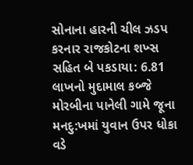સોનાના હારની ચીલ ઝડપ કરનાર રાજકોટના શખ્સ સહિત બે પકડાયા: 6.81 લાખનો મુદામાલ કબ્જે મોરબીના પાનેલી ગામે જૂના મનદુ:ખમાં યુવાન ઉપર ધોકા વડે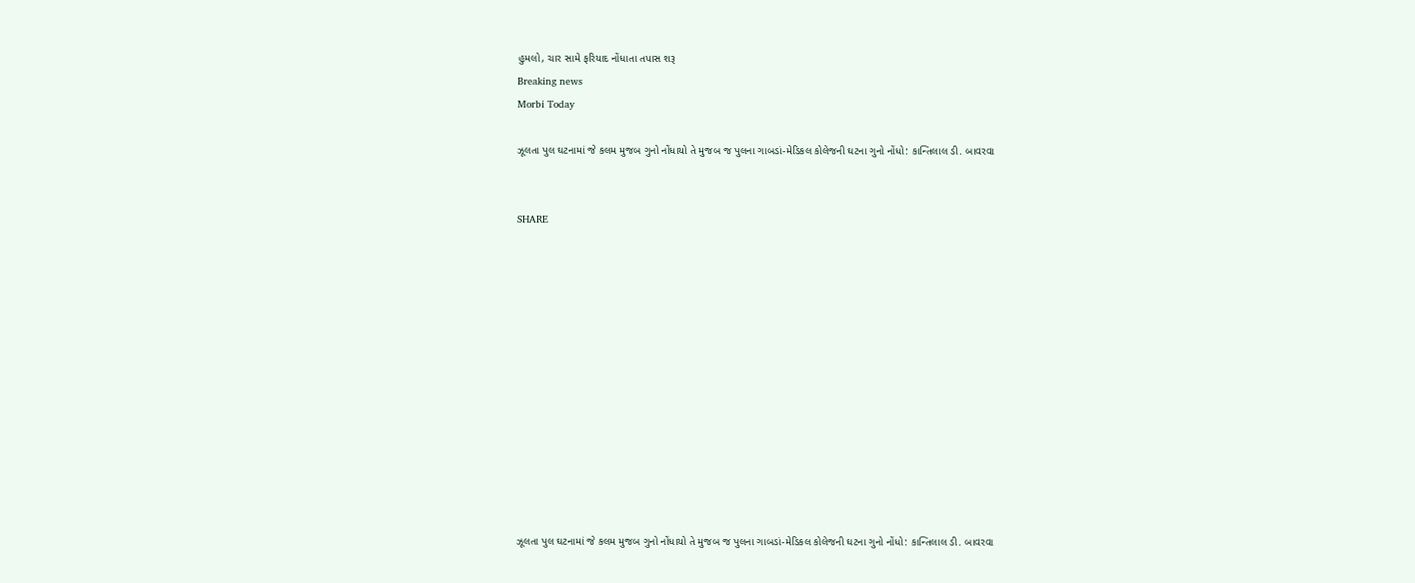હુમલો, ચાર સામે ફરિયાદ નોંધાતા તપાસ શરૂ
Breaking news
Morbi Today

ઝૂલતા પુલ ઘટનામાં જે કલમ મુજબ ગુનો નોંધાયો તે મુજબ જ પુલના ગાબડાં-મેડિકલ કોલેજની ઘટના ગુનો નોંધો: કાન્તિલાલ ડી. બાવરવા


SHARE













ઝૂલતા પુલ ઘટનામાં જે કલમ મુજબ ગુનો નોંધાયો તે મુજબ જ પુલના ગાબડાં-મેડિકલ કોલેજની ઘટના ગુનો નોંધો: કાન્તિલાલ ડી. બાવરવા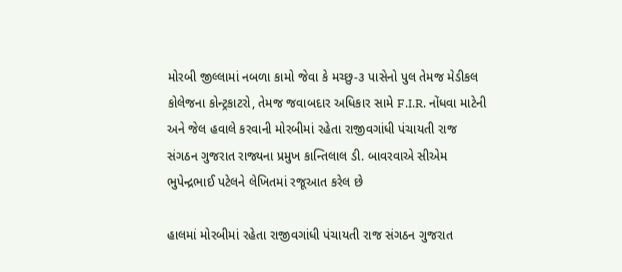મોરબી જીલ્લામાં નબળા કામો જેવા કે મચ્છુ-૩ પાસેનો પુલ તેમજ મેડીકલ કોલેજના કોન્ટ્રકાટરો, તેમજ જવાબદાર અધિકાર સામે F.I.R. નોંધવા માટેની અને જેલ હવાલે કરવાની મોરબીમાં રહેતા રાજીવગાંધી પંચાયતી રાજ સંગઠન ગુજરાત રાજ્યના પ્રમુખ કાન્તિલાલ ડી. બાવરવાએ સીએમ ભુપેન્દ્રભાઈ પટેલને લેખિતમાં રજૂઆત કરેલ છે

હાલમાં મોરબીમાં રહેતા રાજીવગાંધી પંચાયતી રાજ સંગઠન ગુજરાત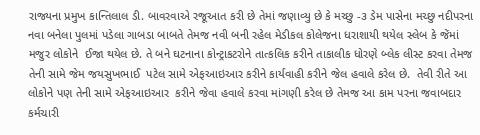રાજ્યના પ્રમુખ કાન્તિલાલ ડી. બાવરવાએ રજૂઆત કરી છે તેમાં જણાવ્યુ છે કે મચ્છુ -૩ ડેમ પાસેના મચ્છુ નદીપરના નવા બનેલા પુલમાં પડેલા ગાબડા બાબતે તેમજ નવી બની રહેલ મેડીકલ કોલેજના ધરાશાયી થયેલ સ્લેબ કે જેંમાં મજુર લોકોને  ઈજા થયેલ છે. તે બને ઘટનાના કોન્ટ્રાકટરોને તાત્કલિક કરીને તાકાલીક ધોરણે બ્લેક લીસ્ટ કરવા તેમજ તેની સામે જેમ જયસુખભાઈ  પટેલ સામે એફઆઇઆર કરીને કાર્યવાહી કરીને જેલ હવાલે કરેલ છે.  તેવી રીતે આ લોકોને પણ તેની સામે એફઆઇઆર  કરીને જેવા હવાલે કરવા માંગણી કરેલ છે તેમજ આ કામ પરના જવાબદાર કર્મચારી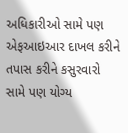અધિકારીઓ સામે પણ એફઆઇઆર દાખલ કરીને તપાસ કરીને કસુરવારો  સામે પણ યોગ્ય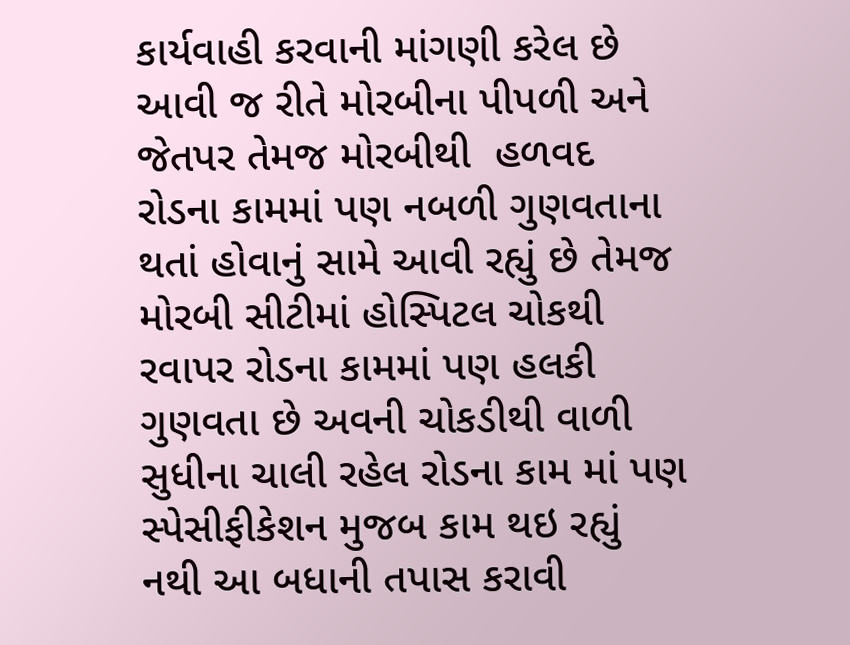કાર્યવાહી કરવાની માંગણી કરેલ છે આવી જ રીતે મોરબીના પીપળી અને જેતપર તેમજ મોરબીથી  હળવદ રોડના કામમાં પણ નબળી ગુણવતાના થતાં હોવાનું સામે આવી રહ્યું છે તેમજ મોરબી સીટીમાં હોસ્પિટલ ચોકથી રવાપર રોડના કામમાં પણ હલકી ગુણવતા છે અવની ચોકડીથી વાળી  સુધીના ચાલી રહેલ રોડના કામ માં પણ સ્પેસીફીકેશન મુજબ કામ થઇ રહ્યું નથી આ બધાની તપાસ કરાવી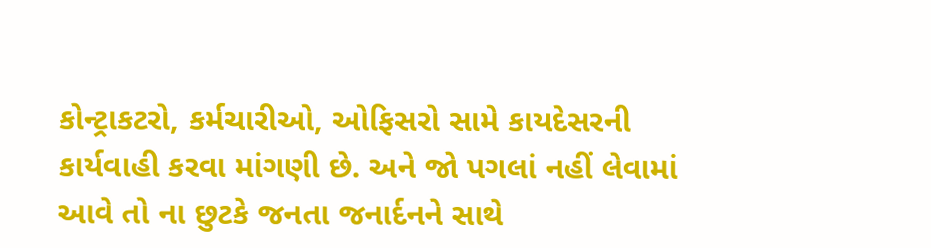કોન્ટ્રાકટરો, કર્મચારીઓ, ઓફિસરો સામે કાયદેસરની કાર્યવાહી કરવા માંગણી છે. અને જો પગલાં નહીં લેવામાં આવે તો ના છુટકે જનતા જનાર્દનને સાથે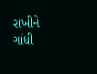રાખીને ગાંધી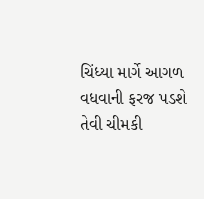ચિંધ્યા માર્ગે આગળ વધવાની ફરજ પડશે તેવી ચીમકી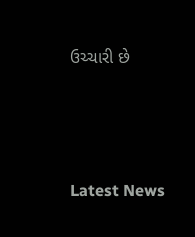ઉચ્ચારી છે






Latest News